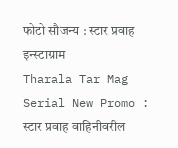फोटो सौजन्य : स्टार प्रवाह इन्स्टाग्राम
Tharala Tar Mag Serial New Promo : स्टार प्रवाह वाहिनीवरील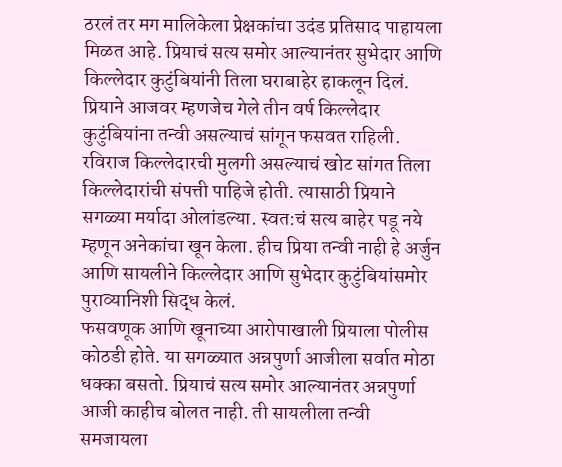ठरलं तर मग मालिकेला प्रेक्षकांचा उदंड प्रतिसाद पाहायला मिळत आहे. प्रियाचं सत्य समोर आल्यानंतर सुभेदार आणि किल्लेदार कुटुंबियांनी तिला घराबाहेर हाकलून दिलं. प्रियाने आजवर म्हणजेच गेले तीन वर्ष किल्लेदार कुटुंबियांना तन्वी असल्याचं सांगून फसवत राहिली. रविराज किल्लेदारची मुलगी असल्याचं खोट सांगत तिला किल्लेदारांची संपत्ती पाहिजे होती. त्यासाठी प्रियाने सगळ्या मर्यादा ओलांडल्या. स्वत:चं सत्य बाहेर पडू नये म्हणून अनेकांचा खून केला. हीच प्रिया तन्वी नाही हे अर्जुन आणि सायलीने किल्लेदार आणि सुभेदार कुटुंबियांसमोर पुराव्यानिशी सिद्ध केलं.
फसवणूक आणि खूनाच्या आरोपाखाली प्रियाला पोलीस कोठडी होते. या सगळ्यात अन्नपुर्णा आजीला सर्वात मोठा धक्का बसतो. प्रियाचं सत्य समोर आल्यानंतर अन्नपुर्णा आजी काहीच बोलत नाही. ती सायलीला तन्वी समजायला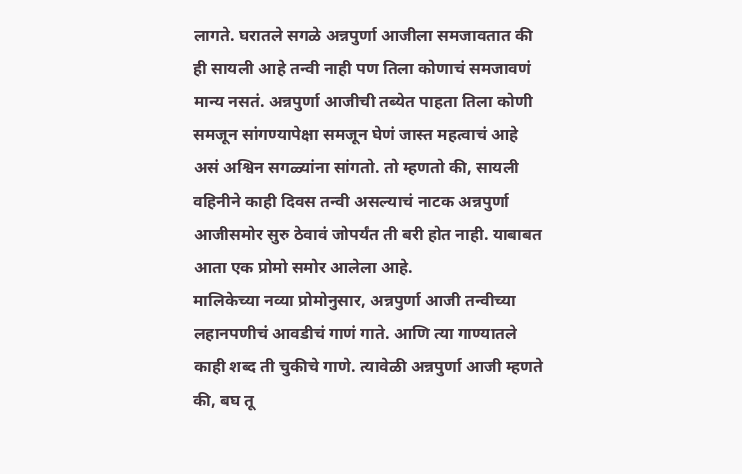लागते. घरातले सगळे अन्नपुर्णा आजीला समजावतात की ही सायली आहे तन्वी नाही पण तिला कोणाचं समजावणं मान्य नसतं. अन्नपुर्णा आजीची तब्येत पाहता तिला कोणी समजून सांगण्यापेक्षा समजून घेणं जास्त महत्वाचं आहे असं अश्विन सगळ्यांना सांगतो. तो म्हणतो की, सायली वहिनीने काही दिवस तन्वी असल्याचं नाटक अन्नपुर्णा आजीसमोर सुरु ठेवावं जोपर्यंत ती बरी होत नाही. याबाबत आता एक प्रोमो समोर आलेला आहे.
मालिकेच्या नव्या प्रोमोनुसार, अन्नपुर्णा आजी तन्वीच्या लहानपणीचं आवडीचं गाणं गाते. आणि त्या गाण्यातले काही शब्द ती चुकीचे गाणे. त्यावेळी अन्नपुर्णा आजी म्हणते की, बघ तू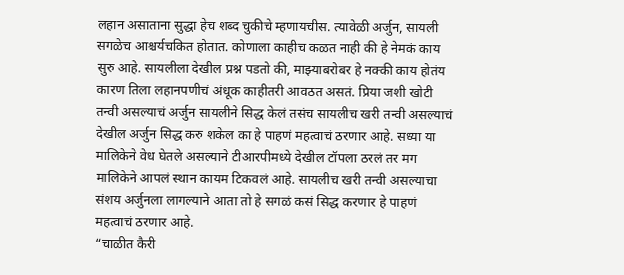लहान असाताना सुद्धा हेच शब्द चुकीचे म्हणायचीस. त्यावेळी अर्जुन, सायली सगळेच आश्चर्यचकित होतात. कोणाला काहीच कळत नाही की हे नेमकं काय सुरु आहे. सायलीला देखील प्रश्न पडतो की, माझ्याबरोबर हे नक्की काय होतंय कारण तिला लहानपणीचं अंधूक काहीतरी आवठत असतं. प्रिया जशी खोटी तन्वी असल्याचं अर्जुन सायलीने सिद्ध केलं तसंच सायलीच खरी तन्वी असल्याचं देखील अर्जुन सिद्ध करु शकेल का हे पाहणं महत्वाचं ठरणार आहे. सध्या या मालिकेने वेध घेतले असल्याने टीआरपीमध्ये देखील टॉपला ठरलं तर मग मालिकेने आपलं स्थान कायम टिकवलं आहे. सायलीच खरी तन्वी असल्याचा संशय अर्जुनला लागल्याने आता तो हे सगळं कसं सिद्ध करणार हे पाहणं महत्वाचं ठरणार आहे.
“चाळीत कैरी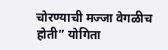चोरण्याची मज्जा वेगळीच होती” योगिता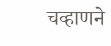चव्हाणने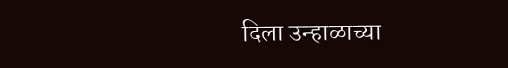दिला उन्हाळाच्या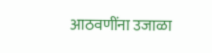आठवणींना उजाळा